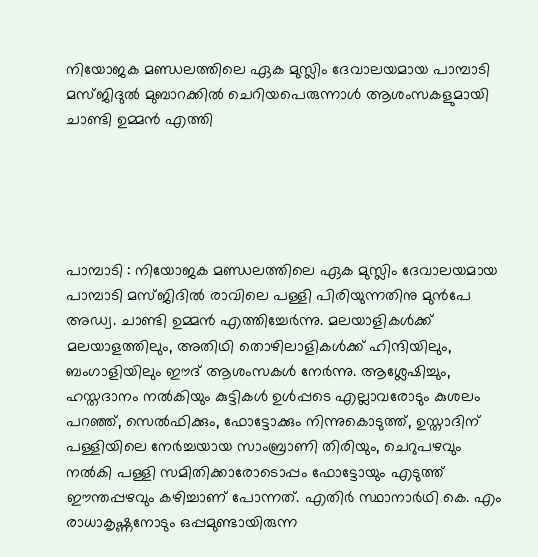നിയോജക മണ്ഡലത്തിലെ ഏക മുസ്ലിം ദേവാലയമായ പാമ്പാടി മസ്ജിദുൽ മുബാറക്കിൽ ചെറിയപെരുന്നാൾ ആശംസകളുമായി ചാണ്ടി ഉമ്മൻ എത്തി





പാമ്പാടി : നിയോജക മണ്ഡലത്തിലെ ഏക മുസ്ലിം ദേവാലയമായ പാമ്പാടി മസ്ജിദിൽ രാവിലെ പള്ളി പിരിയുന്നതിനു മുൻപേ അഡ്വ. ചാണ്ടി ഉമ്മൻ എത്തിച്ചേർന്നു. മലയാളികൾക്ക് മലയാളത്തിലും, അതിഥി തൊഴിലാളികൾക്ക്‌ ഹിന്ദിയിലും, ബംഗാളിയിലും ഈദ് ആശംസകൾ നേർന്നു. ആശ്ലേഷിച്ചും, ഹസ്തദാനം നൽകിയും കുട്ടികൾ ഉൾപ്പടെ എല്ലാവരോടും കുശലം പറഞ്ഞ്, സെൽഫിക്കും, ഫോട്ടോക്കും നിന്നുകൊടുത്ത്, ഉസ്താദിന് പള്ളിയിലെ നേർച്ചയായ സാംബ്രാണി തിരിയും, ചെറുപഴവും നൽകി പള്ളി സമിതിക്കാരോടൊപ്പം ഫോട്ടോയും എടുത്ത് ഈന്തപ്പഴവും കഴിച്ചാണ് പോന്നത്. എതിർ സ്ഥാനാർഥി കെ. എം രാധാകൃഷ്ണനോടും ഒപ്പമുണ്ടായിരുന്ന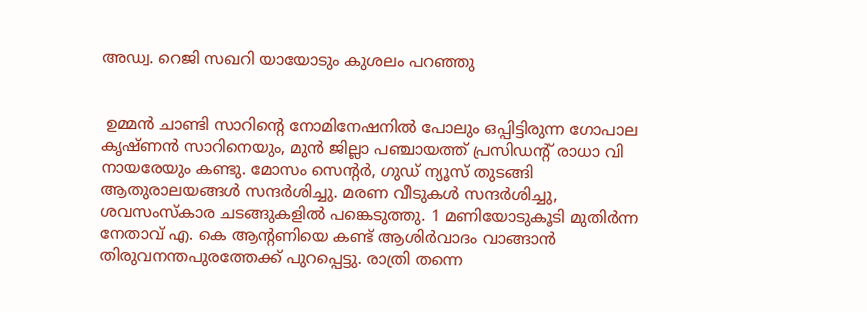അഡ്വ. റെജി സഖറി യായോടും കുശലം പറഞ്ഞു


 ഉമ്മൻ ചാണ്ടി സാറിന്റെ നോമിനേഷനിൽ പോലും ഒപ്പിട്ടിരുന്ന ഗോപാല കൃഷ്ണൻ സാറിനെയും, മുൻ ജില്ലാ പഞ്ചായത്ത്‌ പ്രസിഡന്റ്‌ രാധാ വി നായരേയും കണ്ടു. മോസം സെന്റർ, ഗുഡ് ന്യൂസ്‌ തുടങ്ങി ആതുരാലയങ്ങൾ സന്ദർശിച്ചു. മരണ വീടുകൾ സന്ദർശിച്ചു, ശവസംസ്കാര ചടങ്ങുകളിൽ പങ്കെടുത്തു. 1 മണിയോടുകൂടി മുതിർന്ന നേതാവ് എ. കെ ആന്റണിയെ കണ്ട് ആശിർവാദം വാങ്ങാൻ തിരുവനന്തപുരത്തേക്ക് പുറപ്പെട്ടു. രാത്രി തന്നെ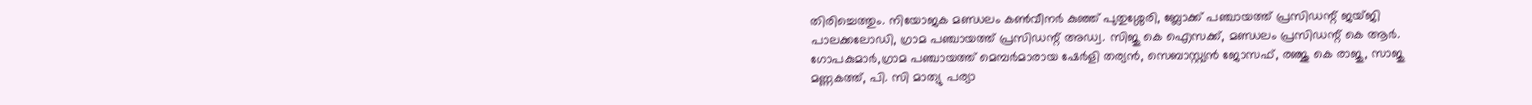തിരിച്ചെത്തും. നിയോജക മണ്ഡലം കൺവീനർ കുഞ്ഞ് പുതുശ്ശേരി, ബ്ലോക്ക്‌ പഞ്ചായത്ത്‌ പ്രസിഡന്റ്‌ ജയ്ജി പാലക്കലോഡി, ഗ്രാമ പഞ്ചായത്ത്‌ പ്രസിഡന്റ്‌ അഡ്വ. സിജു കെ ഐസക്ക്, മണ്ഡലം പ്രസിഡന്റ്‌ കെ ആർ. ഗോപകുമാർ,ഗ്രാമ പഞ്ചായത്ത്‌ മെമ്പർമാരായ ഷേർളി തര്യൻ, സെബാസ്റ്റ്യൻ ജോസഫ്, രഞ്ജു കെ രാജു, സാജു മണ്ണകത്ത്, പി. സി മാത്യു പര്യാ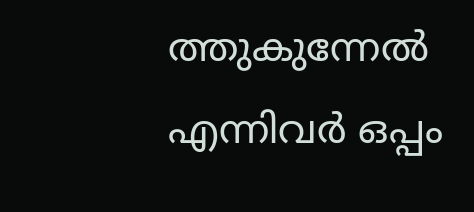ത്തുകുന്നേൽ എന്നിവർ ഒപ്പം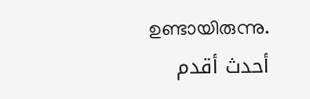ഉണ്ടായിരുന്നു.
أحدث أقدم